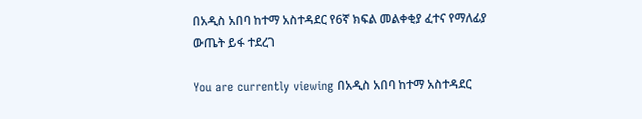በአዲስ አበባ ከተማ አስተዳደር የ6ኛ ክፍል መልቀቂያ ፈተና የማለፊያ ውጤት ይፋ ተደረገ

You are currently viewing በአዲስ አበባ ከተማ አስተዳደር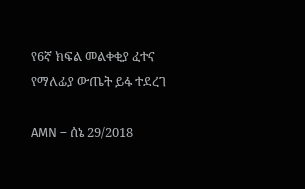የ6ኛ ክፍል መልቀቂያ ፈተና የማለፊያ ውጤት ይፋ ተደረገ

AMN – ሰኔ 29/2018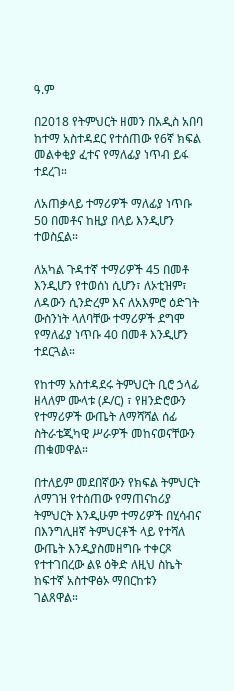ዓ.ም

በ2018 የትምህርት ዘመን በአዲስ አበባ ከተማ አስተዳደር የተሰጠው የ6ኛ ክፍል መልቀቂያ ፈተና የማለፊያ ነጥብ ይፋ ተደረገ።

ለአጠቃላይ ተማሪዎች ማለፊያ ነጥቡ 50 በመቶና ከዚያ በላይ እንዲሆን ተወስኗል።

ለአካል ጉዳተኛ ተማሪዎች 45 በመቶ እንዲሆን የተወሰነ ሲሆን፣ ለኦቲዝም፣ ለዳውን ሲንድረም እና ለአእምሮ ዕድገት ውስንነት ላለባቸው ተማሪዎች ደግሞ የማለፊያ ነጥቡ 40 በመቶ እንዲሆን ተደርጓል።

የከተማ አስተዳደሩ ትምህርት ቢሮ ኃላፊ ዘላለም ሙላቱ (ዶ/ር) ፣ የዘንድሮውን የተማሪዎች ውጤት ለማሻሻል ሰፊ ስትራቴጂካዊ ሥራዎች መከናወናቸውን ጠቁመዋል።

በተለይም መደበኛውን የክፍል ትምህርት ለማገዝ የተሰጠው የማጠናከሪያ ትምህርት እንዲሁም ተማሪዎች በሂሳብና በእንግሊዘኛ ትምህርቶች ላይ የተሻለ ውጤት እንዲያስመዘግቡ ተቀርጾ የተተገበረው ልዩ ዕቅድ ለዚህ ስኬት ከፍተኛ አስተዋፅኦ ማበርከቱን ገልጸዋል።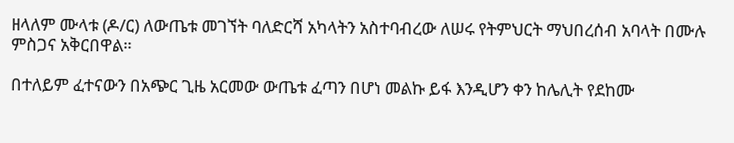ዘላለም ሙላቱ (ዶ/ር) ለውጤቱ መገኘት ባለድርሻ አካላትን አስተባብረው ለሠሩ የትምህርት ማህበረሰብ አባላት በሙሉ ምስጋና አቅርበዋል።

በተለይም ፈተናውን በአጭር ጊዜ አርመው ውጤቱ ፈጣን በሆነ መልኩ ይፋ እንዲሆን ቀን ከሌሊት የደከሙ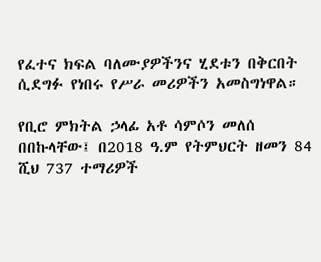የፈተና ክፍል ባለሙያዎችንና ሂደቱን በቅርበት ሲደግፉ የነበሩ የሥራ መሪዎችን አመስግነዋል።

የቢሮ ምክትል ኃላፊ አቶ ሳምሶን መለሰ በበኩላቸው፤ በ2018 ዓ.ም የትምህርት ዘመን 84 ሺህ 737 ተማሪዎች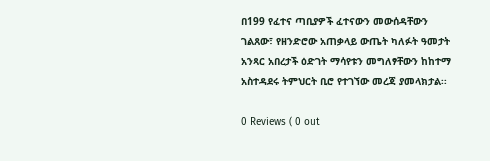በ199 የፈተና ጣቢያዎች ፈተናውን መውሰዳቸውን ገልጸው፣ የዘንድሮው አጠቃላይ ውጤት ካለፉት ዓመታት አንጻር አበረታች ዕድገት ማሳየቱን መግለፃቸውን ከከተማ አስተዳደሩ ትምህርት ቢሮ የተገኘው መረጃ ያመላክታል፡፡

0 Reviews ( 0 out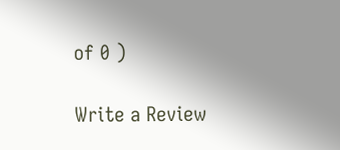of 0 )

Write a Review